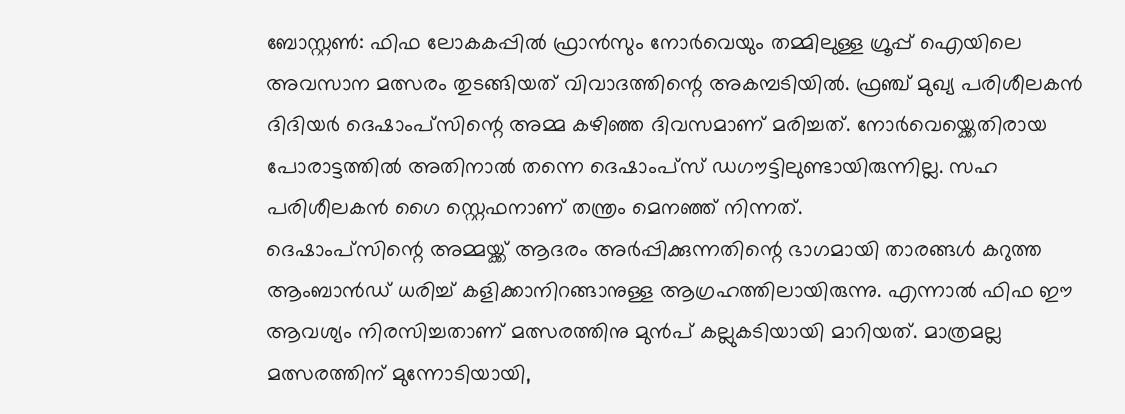ബോസ്റ്റൺ: ഫിഫ ലോകകപ്പിൽ ഫ്രാൻസും നോർവെയും തമ്മിലുള്ള ഗ്രൂപ്പ് ഐയിലെ അവസാന മത്സരം തുടങ്ങിയത് വിവാദത്തിന്റെ അകമ്പടിയിൽ. ഫ്രഞ്ച് മുഖ്യ പരിശീലകൻ ദിദിയർ ദെഷാംപ്സിന്റെ അമ്മ കഴിഞ്ഞ ദിവസമാണ് മരിച്ചത്. നോർവെയ്ക്കെതിരായ പോരാട്ടത്തിൽ അതിനാൽ തന്നെ ദെഷാംപ്സ് ഡഗൗട്ടിലുണ്ടായിരുന്നില്ല. സഹ പരിശീലകൻ ഗൈ സ്റ്റെഫനാണ് തന്ത്രം മെനഞ്ഞ് നിന്നത്.
ദെഷാംപ്സിന്റെ അമ്മയ്ക്ക് ആദരം അർപ്പിക്കുന്നതിന്റെ ഭാഗമായി താരങ്ങൾ കറുത്ത ആംബാൻഡ് ധരിച്ച് കളിക്കാനിറങ്ങാനുള്ള ആഗ്രഹത്തിലായിരുന്നു. എന്നാൽ ഫിഫ ഈ ആവശ്യം നിരസിച്ചതാണ് മത്സരത്തിനു മുൻപ് കല്ലുകടിയായി മാറിയത്. മാത്രമല്ല മത്സരത്തിന് മുന്നോടിയായി,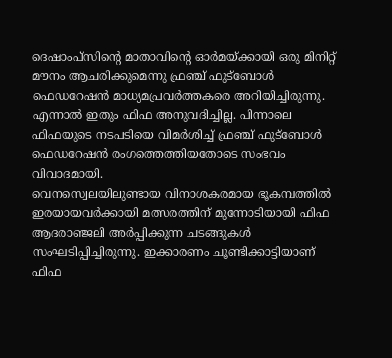ദെഷാംപ്സിന്റെ മാതാവിന്റെ ഓർമയ്ക്കായി ഒരു മിനിറ്റ് മൗനം ആചരിക്കുമെന്നു ഫ്രഞ്ച് ഫുട്ബോൾ ഫെഡറേഷൻ മാധ്യമപ്രവർത്തകരെ അറിയിച്ചിരുന്നു. എന്നാൽ ഇതും ഫിഫ അനുവദിച്ചില്ല. പിന്നാലെ ഫിഫയുടെ നടപടിയെ വിമർശിച്ച് ഫ്രഞ്ച് ഫുട്ബോൾ ഫെഡറേഷൻ രംഗത്തെത്തിയതോടെ സംഭവം വിവാദമായി.
വെനസ്വെലയിലുണ്ടായ വിനാശകരമായ ഭൂകമ്പത്തിൽ ഇരയായവർക്കായി മത്സരത്തിന് മുന്നോടിയായി ഫിഫ ആദരാഞ്ജലി അർപ്പിക്കുന്ന ചടങ്ങുകൾ സംഘടിപ്പിച്ചിരുന്നു. ഇക്കാരണം ചൂണ്ടിക്കാട്ടിയാണ് ഫിഫ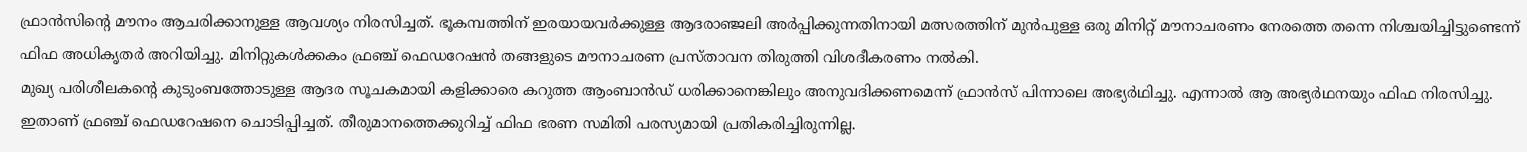ഫ്രാൻസിന്റെ മൗനം ആചരിക്കാനുള്ള ആവശ്യം നിരസിച്ചത്. ഭൂകമ്പത്തിന് ഇരയായവർക്കുള്ള ആദരാഞ്ജലി അർപ്പിക്കുന്നതിനായി മത്സരത്തിന് മുൻപുള്ള ഒരു മിനിറ്റ് മൗനാചരണം നേരത്തെ തന്നെ നിശ്ചയിച്ചിട്ടുണ്ടെന്ന് ഫിഫ അധികൃതർ അറിയിച്ചു. മിനിറ്റുകൾക്കകം ഫ്രഞ്ച് ഫെഡറേഷൻ തങ്ങളുടെ മൗനാചരണ പ്രസ്താവന തിരുത്തി വിശദീകരണം നൽകി.
മുഖ്യ പരിശീലകന്റെ കുടുംബത്തോടുള്ള ആദര സൂചകമായി കളിക്കാരെ കറുത്ത ആംബാൻഡ് ധരിക്കാനെങ്കിലും അനുവദിക്കണമെന്ന് ഫ്രാൻസ് പിന്നാലെ അഭ്യർഥിച്ചു. എന്നാൽ ആ അഭ്യർഥനയും ഫിഫ നിരസിച്ചു. ഇതാണ് ഫ്രഞ്ച് ഫെഡറേഷനെ ചൊടിപ്പിച്ചത്. തീരുമാനത്തെക്കുറിച്ച് ഫിഫ ഭരണ സമിതി പരസ്യമായി പ്രതികരിച്ചിരുന്നില്ല.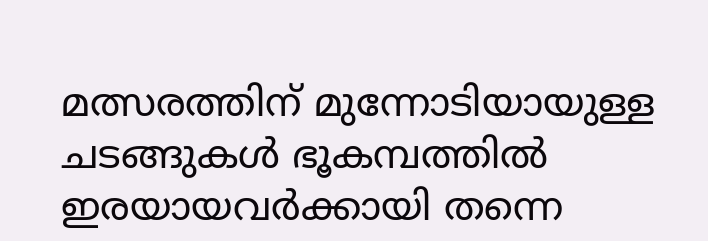മത്സരത്തിന് മുന്നോടിയായുള്ള ചടങ്ങുകൾ ഭൂകമ്പത്തിൽ ഇരയായവർക്കായി തന്നെ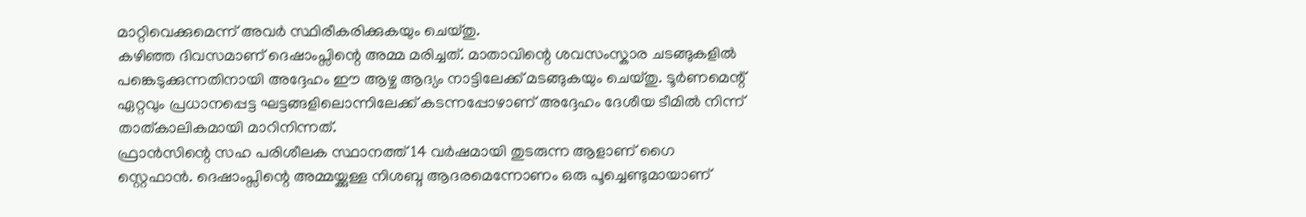മാറ്റിവെക്കുമെന്ന് അവർ സ്ഥിരീകരിക്കുകയും ചെയ്തു.
കഴിഞ്ഞ ദിവസമാണ് ദെഷാംപ്സിന്റെ അമ്മ മരിച്ചത്. മാതാവിന്റെ ശവസംസ്കാര ചടങ്ങുകളിൽ പങ്കെടുക്കുന്നതിനായി അദ്ദേഹം ഈ ആഴ്ച ആദ്യം നാട്ടിലേക്ക് മടങ്ങുകയും ചെയ്തു. ടൂർണമെന്റ് ഏറ്റവും പ്രധാനപ്പെട്ട ഘട്ടങ്ങളിലൊന്നിലേക്ക് കടന്നപ്പോഴാണ് അദ്ദേഹം ദേശീയ ടീമിൽ നിന്ന് താത്കാലികമായി മാറിനിന്നത്.
ഫ്രാൻസിന്റെ സഹ പരിശീലക സ്ഥാനത്ത് 14 വർഷമായി തുടരുന്ന ആളാണ് ഗൈ സ്റ്റെഫാൻ. ദെഷാംപ്സിന്റെ അമ്മയ്ക്കുള്ള നിശബ്ദ ആദരമെന്നോണം ഒരു പൂച്ചെണ്ടുമായാണ്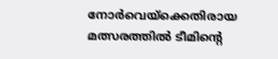നോർവെയ്ക്കെതിരായ മത്സരത്തിൽ ടീമിന്റെ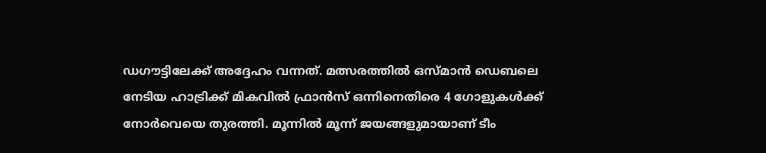ഡഗൗട്ടിലേക്ക് അദ്ദേഹം വന്നത്. മത്സരത്തിൽ ഒസ്മാൻ ഡെബലെ നേടിയ ഹാട്രിക്ക് മികവിൽ ഫ്രാൻസ് ഒന്നിനെതിരെ 4 ഗോളുകൾക്ക് നോർവെയെ തുരത്തി. മൂന്നിൽ മൂന്ന് ജയങ്ങളുമായാണ് ടീം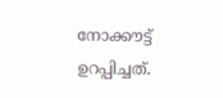നോക്കൗട്ട് ഉറപ്പിച്ചത്.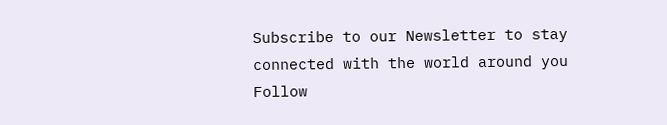Subscribe to our Newsletter to stay connected with the world around you
Follow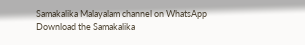Samakalika Malayalam channel on WhatsApp
Download the Samakalika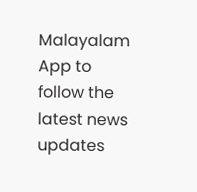Malayalam App to follow the latest news updates